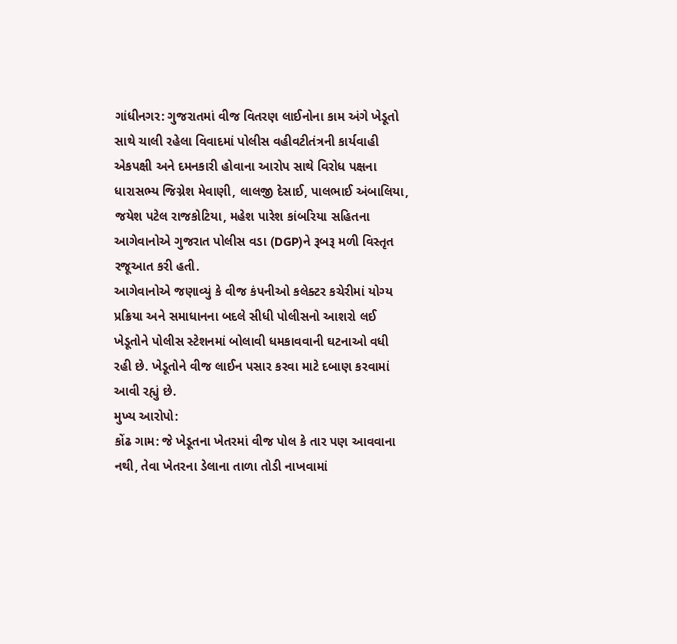ગાંધીનગર: ગુજરાતમાં વીજ વિતરણ લાઈનોના કામ અંગે ખેડૂતો સાથે ચાલી રહેલા વિવાદમાં પોલીસ વહીવટીતંત્રની કાર્યવાહી એકપક્ષી અને દમનકારી હોવાના આરોપ સાથે વિરોધ પક્ષના ધારાસભ્ય જિગ્નેશ મેવાણી, લાલજી દેસાઈ, પાલભાઈ અંબાલિયા, જયેશ પટેલ રાજકોટિયા, મહેશ પારેશ કાંબરિયા સહિતના આગેવાનોએ ગુજરાત પોલીસ વડા (DGP)ને રૂબરૂ મળી વિસ્તૃત રજૂઆત કરી હતી.
આગેવાનોએ જણાવ્યું કે વીજ કંપનીઓ કલેક્ટર કચેરીમાં યોગ્ય પ્રક્રિયા અને સમાધાનના બદલે સીધી પોલીસનો આશરો લઈ ખેડૂતોને પોલીસ સ્ટેશનમાં બોલાવી ધમકાવવાની ઘટનાઓ વધી રહી છે. ખેડૂતોને વીજ લાઈન પસાર કરવા માટે દબાણ કરવામાં આવી રહ્યું છે.
મુખ્ય આરોપો:
કોંઢ ગામ: જે ખેડૂતના ખેતરમાં વીજ પોલ કે તાર પણ આવવાના નથી, તેવા ખેતરના ડેલાના તાળા તોડી નાખવામાં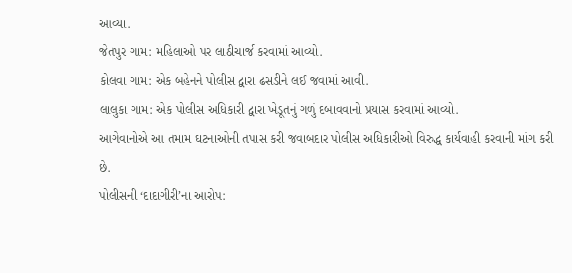આવ્યા.
જેતપુર ગામ: મહિલાઓ પર લાઠીચાર્જ કરવામાં આવ્યો.
કોલવા ગામ: એક બહેનને પોલીસ દ્વારા ઢસડીને લઈ જવામાં આવી.
લાલુકા ગામ: એક પોલીસ અધિકારી દ્વારા ખેડૂતનું ગળું દબાવવાનો પ્રયાસ કરવામાં આવ્યો.
આગેવાનોએ આ તમામ ઘટનાઓની તપાસ કરી જવાબદાર પોલીસ અધિકારીઓ વિરુદ્ધ કાર્યવાહી કરવાની માંગ કરી છે.
પોલીસની ‘દાદાગીરી’ના આરોપ: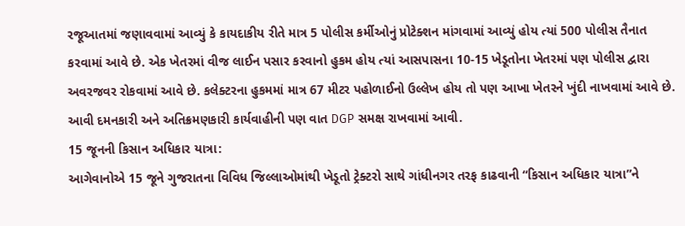રજૂઆતમાં જણાવવામાં આવ્યું કે કાયદાકીય રીતે માત્ર 5 પોલીસ કર્મીઓનું પ્રોટેક્શન માંગવામાં આવ્યું હોય ત્યાં 500 પોલીસ તૈનાત કરવામાં આવે છે. એક ખેતરમાં વીજ લાઈન પસાર કરવાનો હુકમ હોય ત્યાં આસપાસના 10-15 ખેડૂતોના ખેતરમાં પણ પોલીસ દ્વારા અવરજવર રોકવામાં આવે છે. કલેક્ટરના હુકમમાં માત્ર 67 મીટર પહોળાઈનો ઉલ્લેખ હોય તો પણ આખા ખેતરને ખુંદી નાખવામાં આવે છે. આવી દમનકારી અને અતિક્રમણકારી કાર્યવાહીની પણ વાત DGP સમક્ષ રાખવામાં આવી.
15 જૂનની કિસાન અધિકાર યાત્રા:
આગેવાનોએ 15 જૂને ગુજરાતના વિવિધ જિલ્લાઓમાંથી ખેડૂતો ટ્રેક્ટરો સાથે ગાંધીનગર તરફ કાઢવાની “કિસાન અધિકાર યાત્રા”ને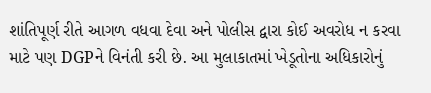શાંતિપૂર્ણ રીતે આગળ વધવા દેવા અને પોલીસ દ્વારા કોઈ અવરોધ ન કરવા માટે પણ DGPને વિનંતી કરી છે. આ મુલાકાતમાં ખેડૂતોના અધિકારોનું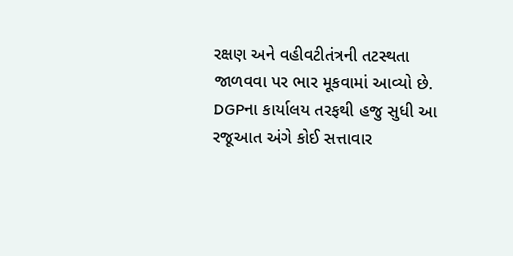રક્ષણ અને વહીવટીતંત્રની તટસ્થતા જાળવવા પર ભાર મૂકવામાં આવ્યો છે. DGPના કાર્યાલય તરફથી હજુ સુધી આ રજૂઆત અંગે કોઈ સત્તાવાર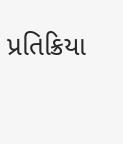પ્રતિક્રિયા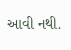આવી નથી.